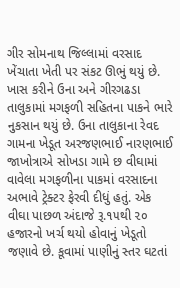ગીર સોમનાથ જિલ્લામાં વરસાદ ખેંચાતા ખેતી પર સંકટ ઊભું થયું છે. ખાસ કરીને ઉના અને ગીરગઢડા તાલુકામાં મગફળી સહિતના પાકને ભારે નુકસાન થયું છે. ઉના તાલુકાના રેવદ ગામના ખેડૂત અરજણભાઈ નારણભાઈ જાખોત્રાએ સોખડા ગામે છ વીઘામાં વાવેલા મગફળીના પાકમાં વરસાદના અભાવે ટ્રેક્ટર ફેરવી દીધું હતું. એક વીઘા પાછળ અંદાજે રૂ.૧૫થી ૨૦ હજારનો ખર્ચ થયો હોવાનું ખેડૂતો જણાવે છે. કૂવામાં પાણીનું સ્તર ઘટતાં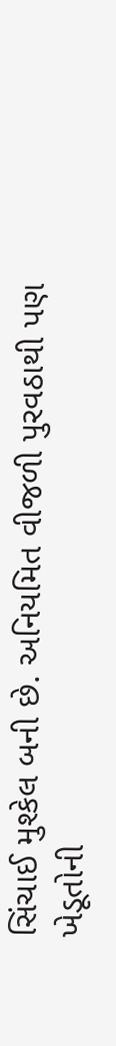સિંચાઈ મુશ્કેલ બની છે. અનિયમિત વીજળી પુરવઠાથી પણ ખેડૂતોની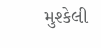મુશ્કેલી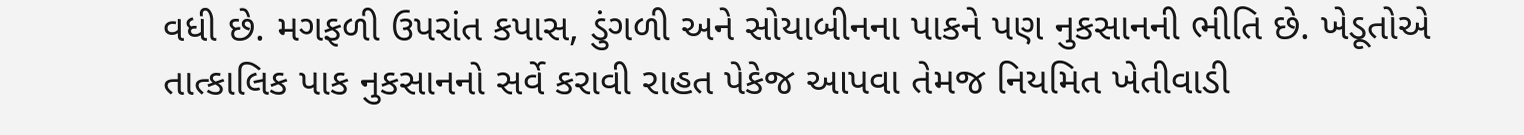વધી છે. મગફળી ઉપરાંત કપાસ, ડુંગળી અને સોયાબીનના પાકને પણ નુકસાનની ભીતિ છે. ખેડૂતોએ તાત્કાલિક પાક નુકસાનનો સર્વે કરાવી રાહત પેકેજ આપવા તેમજ નિયમિત ખેતીવાડી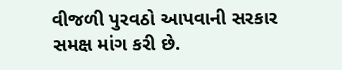વીજળી પુરવઠો આપવાની સરકાર સમક્ષ માંગ કરી છે.